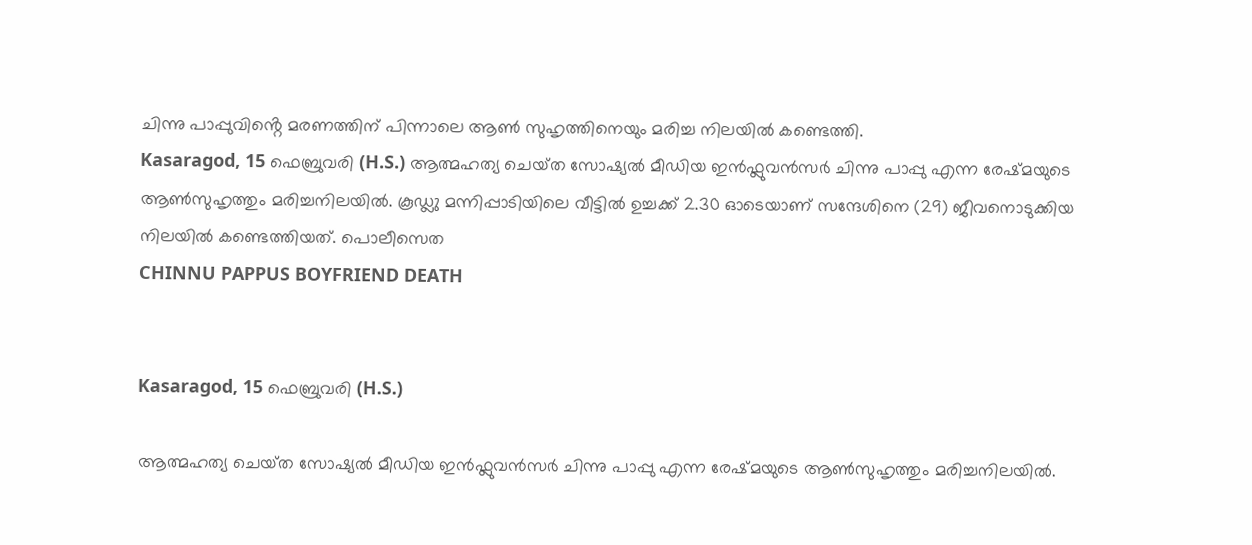ചിന്നു പാപ്പുവിൻ്റെ മരണത്തിന് പിന്നാലെ ആൺ സുഹൃത്തിനെയും മരിച്ച നിലയിൽ കണ്ടെത്തി.
Kasaragod, 15 ഫെബ്രുവരി (H.S.) ആത്മഹത്യ ചെയ്‌ത സോഷ്യല്‍ മീഡിയ ഇൻഫ്ലുവൻസർ ചിന്നു പാപ്പു എന്ന രേഷ്‌മയുടെ ആണ്‍സുഹൃത്തും മരിച്ചനിലയില്‍. കൂഡ്ലു മന്നിപ്പാടിയിലെ വീട്ടില്‍ ഉച്ചക്ക് 2.30 ഓടെയാണ് സന്ദേശിനെ (29) ജീവനൊടുക്കിയ നിലയില്‍ കണ്ടെത്തിയത്. പൊലീസെത
CHINNU PAPPUS BOYFRIEND DEATH


Kasaragod, 15 ഫെബ്രുവരി (H.S.)

ആത്മഹത്യ ചെയ്‌ത സോഷ്യല്‍ മീഡിയ ഇൻഫ്ലുവൻസർ ചിന്നു പാപ്പു എന്ന രേഷ്‌മയുടെ ആണ്‍സുഹൃത്തും മരിച്ചനിലയില്‍.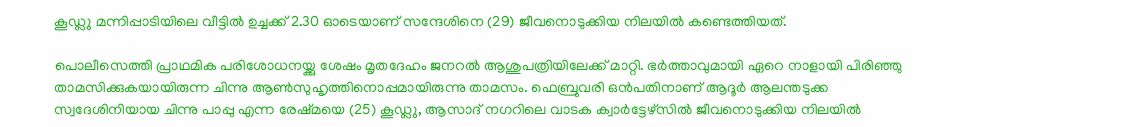കൂഡ്ലു മന്നിപ്പാടിയിലെ വീട്ടില്‍ ഉച്ചക്ക് 2.30 ഓടെയാണ് സന്ദേശിനെ (29) ജീവനൊടുക്കിയ നിലയില്‍ കണ്ടെത്തിയത്.

പൊലീസെത്തി പ്രാഥമിക പരിശോധനയ്ക്കു ശേഷം മൃതദേഹം ജനറൽ ആശുപത്രിയിലേക്ക് മാറ്റി. ഭര്‍ത്താവുമായി ഏറെ നാളായി പിരിഞ്ഞു താമസിക്കുകയായിരുന്ന ചിന്നു ആണ്‍സുഹൃത്തിനൊപ്പമായിരുന്നു താമസം. ഫെബ്രുവരി ഒന്‍പതിനാണ് ആദൂര്‍ ആലന്തടുക്ക സ്വദേശിനിയായ ചിന്നു പാപ്പു എന്ന രേഷ്‌മയെ (25) കൂഡ്ലു, ആസാദ് നഗറിലെ വാടക ക്വാര്‍ട്ടേഴ്‌സില്‍ ജീവനൊടുക്കിയ നിലയില്‍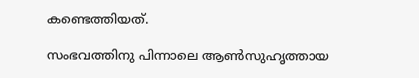കണ്ടെത്തിയത്.

സംഭവത്തിനു പിന്നാലെ ആൺസുഹൃത്തായ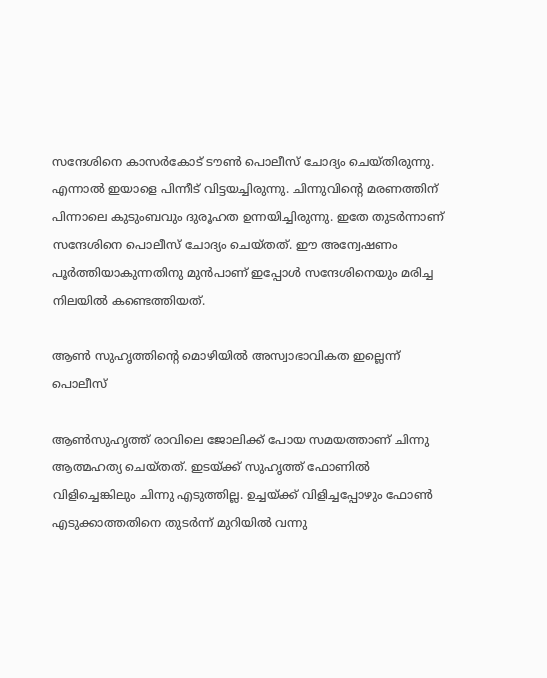സന്ദേശിനെ കാസർകോട് ടൗൺ പൊലീസ് ചോദ്യം ചെയ്‌തിരുന്നു. എന്നാൽ ഇയാളെ പിന്നീട് വിട്ടയച്ചിരുന്നു. ചിന്നുവിൻ്റെ മരണത്തിന് പിന്നാലെ കുടുംബവും ദുരൂഹത ഉന്നയിച്ചിരുന്നു. ഇതേ തുടർന്നാണ് സന്ദേശിനെ പൊലീസ് ചോദ്യം ചെയ്‌തത്. ഈ അന്വേഷണം പൂർത്തിയാകുന്നതിനു മുൻപാണ് ഇപ്പോൾ സന്ദേശിനെയും മരിച്ച നിലയിൽ കണ്ടെത്തിയത്.

ആൺ സുഹൃത്തിൻ്റെ മൊഴിയിൽ അസ്വാഭാവികത ഇല്ലെന്ന് പൊലീസ്

ആൺസുഹൃത്ത് രാവിലെ ജോലിക്ക് പോയ സമയത്താണ് ചിന്നു ആത്മഹത്യ ചെയ്‌തത്. ഇടയ്ക്ക് സുഹൃത്ത് ഫോണിൽ വിളിച്ചെങ്കിലും ചിന്നു എടുത്തില്ല. ഉച്ചയ്ക്ക് വിളിച്ചപ്പോഴും ഫോൺ എടുക്കാത്തതിനെ തുടർന്ന് മുറിയിൽ വന്നു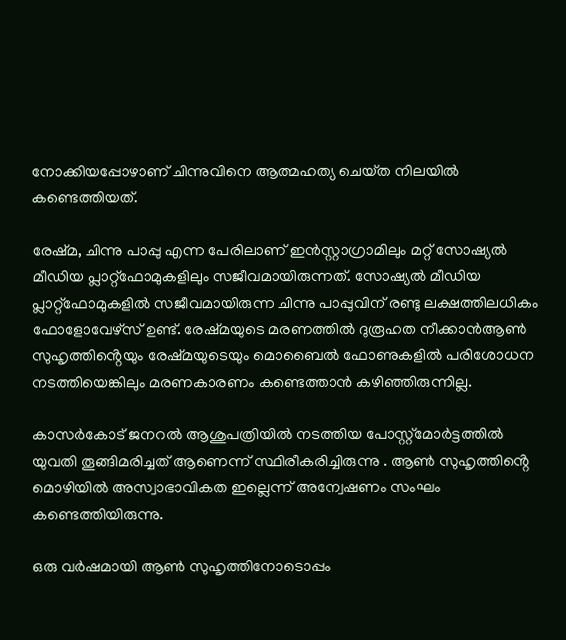നോക്കിയപ്പോഴാണ് ചിന്നുവിനെ ആത്മഹത്യ ചെയ്‌ത നിലയിൽ കണ്ടെത്തിയത്.

രേഷ്‌മ, ചിന്നു പാപ്പു എന്ന പേരിലാണ് ഇൻസ്റ്റാഗ്രാമിലും മറ്റ് സോഷ്യൽ മീഡിയ പ്ലാറ്റ്‌ഫോമുകളിലും സജീവമായിരുന്നത്. സോഷ്യൽ മീഡിയ പ്ലാറ്റ്‌ഫോമുകളിൽ സജീവമായിരുന്ന ചിന്നു പാപ്പുവിന് രണ്ടു ലക്ഷത്തിലധികം ഫോളോവേഴ്‌സ്‌ ഉണ്ട്. രേഷ്‌മയുടെ മരണത്തിൽ ദുരൂഹത നീക്കാൻആൺ സുഹൃത്തിൻ്റെയും രേഷ്‌മയുടെയും മൊബൈൽ ഫോണുകളിൽ പരിശോധന നടത്തിയെങ്കിലും മരണകാരണം കണ്ടെത്താൻ കഴിഞ്ഞിരുന്നില്ല.

കാസർകോട് ജനറൽ ആശുപത്രിയിൽ നടത്തിയ പോസ്റ്റ്മോർട്ടത്തിൽ യുവതി തൂങ്ങിമരിച്ചത് ആണെന്ന് സ്ഥിരീകരിച്ചിരുന്നു . ആൺ സുഹൃത്തിൻ്റെ മൊഴിയിൽ അസ്വാഭാവികത ഇല്ലെന്ന് അന്വേഷണം സംഘം കണ്ടെത്തിയിരുന്നു.

ഒരു വർഷമായി ആൺ സുഹൃത്തിനോടൊപ്പം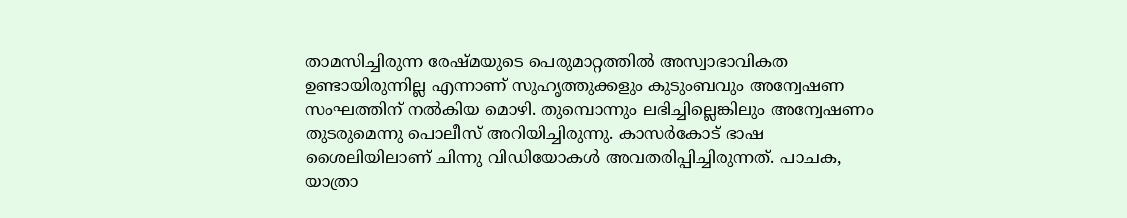താമസിച്ചിരുന്ന രേഷ്‌മയുടെ പെരുമാറ്റത്തിൽ അസ്വാഭാവികത ഉണ്ടായിരുന്നില്ല എന്നാണ് സുഹൃത്തുക്കളും കുടുംബവും അന്വേഷണ സംഘത്തിന് നൽകിയ മൊഴി. തുമ്പൊന്നും ലഭിച്ചില്ലെങ്കിലും അന്വേഷണം തുടരുമെന്നു പൊലീസ് അറിയിച്ചിരുന്നു. കാസർകോട് ഭാഷ ശൈലിയിലാണ് ചിന്നു വിഡിയോകൾ അവതരിപ്പിച്ചിരുന്നത്. പാചക, യാത്രാ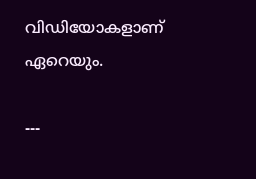വിഡിയോകളാണ് ഏറെയും.

---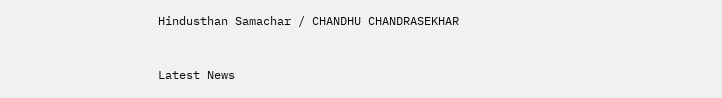Hindusthan Samachar / CHANDHU CHANDRASEKHAR


Latest News